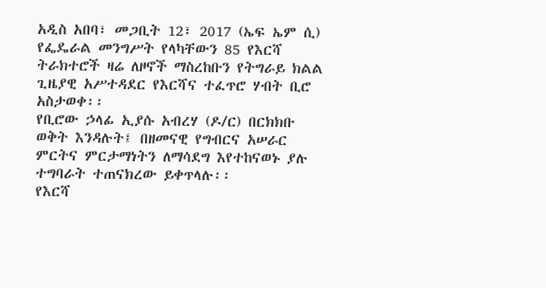አዲስ አበባ፣ መጋቢት 12፣ 2017 (ኤፍ ኤም ሲ) የፌዴራል መንግሥት የላካቸውን 85 የእርሻ ትራክተሮች ዛሬ ለዞኖች ማስረከቡን የትግራይ ክልል ጊዜያዊ አሥተዳደር የእርሻና ተፈጥሮ ሃብት ቢሮ አስታወቀ፡፡
የቢሮው ኃላፊ ኢያሱ አብረሃ (ዶ/ር) በርክክቡ ወቅት እንዳሉት፤ በዘመናዊ የግብርና አሠራር ምርትና ምርታማነትን ለማሳደግ እየተከናወኑ ያሉ ተግባራት ተጠናክረው ይቀጥላሉ፡፡
የእርሻ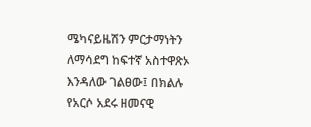ሜካናይዜሽን ምርታማነትን ለማሳደግ ከፍተኛ አስተዋጽኦ እንዳለው ገልፀው፤ በክልሉ የአርሶ አደሩ ዘመናዊ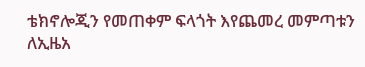ቴክኖሎጂን የመጠቀም ፍላጎት እየጨመረ መምጣቱን ለኢዜአ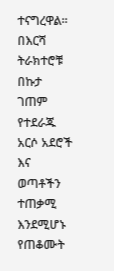ተናግረዋል።
በእርሻ ትራክተሮቹ በኩታ ገጠም የተደራጁ አርሶ አደሮች እና ወጣቶችን ተጠቃሚ እንደሚሆኑ የጠቆሙት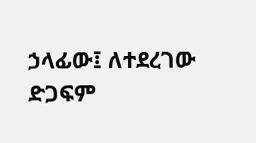ኃላፊው፤ ለተደረገው ድጋፍም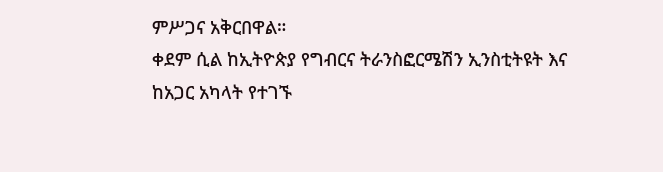ምሥጋና አቅርበዋል።
ቀደም ሲል ከኢትዮጵያ የግብርና ትራንስፎርሜሽን ኢንስቲትዩት እና ከአጋር አካላት የተገኙ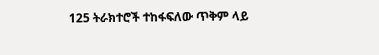125 ትራክተሮች ተከፋፍለው ጥቅም ላይ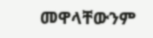መዋላቸውንም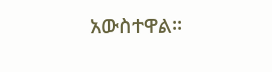አውስተዋል፡፡